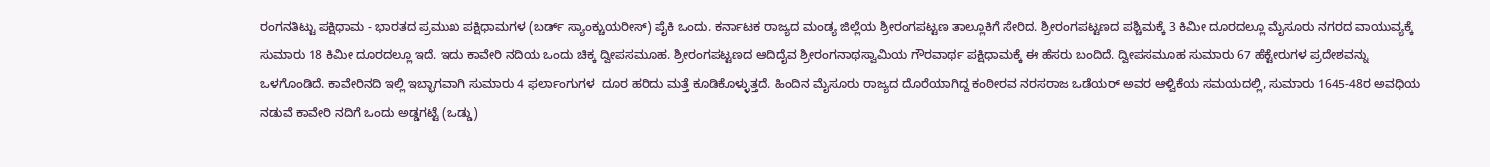ರಂಗನತಿಟ್ಟು ಪಕ್ಷಿಧಾಮ - ಭಾರತದ ಪ್ರಮುಖ ಪಕ್ಷಿಧಾಮಗಳ (ಬರ್ಡ್ ಸ್ಯಾಂಕ್ಚುಯರೀಸ್) ಪೈಕಿ ಒಂದು. ಕರ್ನಾಟಕ ರಾಜ್ಯದ ಮಂಡ್ಯ ಜಿಲ್ಲೆಯ ಶ್ರೀರಂಗಪಟ್ಟಣ ತಾಲ್ಲೂಕಿಗೆ ಸೇರಿದ. ಶ್ರೀರಂಗಪಟ್ಟಣದ ಪಶ್ಚಿಮಕ್ಕೆ 3 ಕಿಮೀ ದೂರದಲ್ಲೂ ಮೈಸೂರು ನಗರದ ವಾಯುವ್ಯಕ್ಕೆ ಸುಮಾರು 18 ಕಿಮೀ ದೂರದಲ್ಲೂ ಇದೆ. ಇದು ಕಾವೇರಿ ನದಿಯ ಒಂದು ಚಿಕ್ಕ ದ್ವೀಪಸಮೂಹ. ಶ್ರೀರಂಗಪಟ್ಟಣದ ಆದಿದೈವ ಶ್ರೀರಂಗನಾಥಸ್ವಾಮಿಯ ಗೌರವಾರ್ಥ ಪಕ್ಷಿಧಾಮಕ್ಕೆ ಈ ಹೆಸರು ಬಂದಿದೆ. ದ್ವೀಪಸಮೂಹ ಸುಮಾರು 67 ಹೆಕ್ಟೇರುಗಳ ಪ್ರದೇಶವನ್ನು ಒಳಗೊಂಡಿದೆ. ಕಾವೇರಿನದಿ ಇಲ್ಲಿ ಇಬ್ಭಾಗವಾಗಿ ಸುಮಾರು 4 ಫರ್ಲಾಂಗುಗಳ  ದೂರ ಹರಿದು ಮತ್ತೆ ಕೂಡಿಕೊಳ್ಳುತ್ತದೆ. ಹಿಂದಿನ ಮೈಸೂರು ರಾಜ್ಯದ ದೊರೆಯಾಗಿದ್ದ ಕಂಠೀರವ ನರಸರಾಜ ಒಡೆಯರ್ ಅವರ ಆಳ್ವಿಕೆಯ ಸಮಯದಲ್ಲಿ, ಸುಮಾರು 1645-48ರ ಅವಧಿಯ ನಡುವೆ ಕಾವೇರಿ ನದಿಗೆ ಒಂದು ಅಡ್ಡಗಟ್ಟೆ (ಒಡ್ಡು)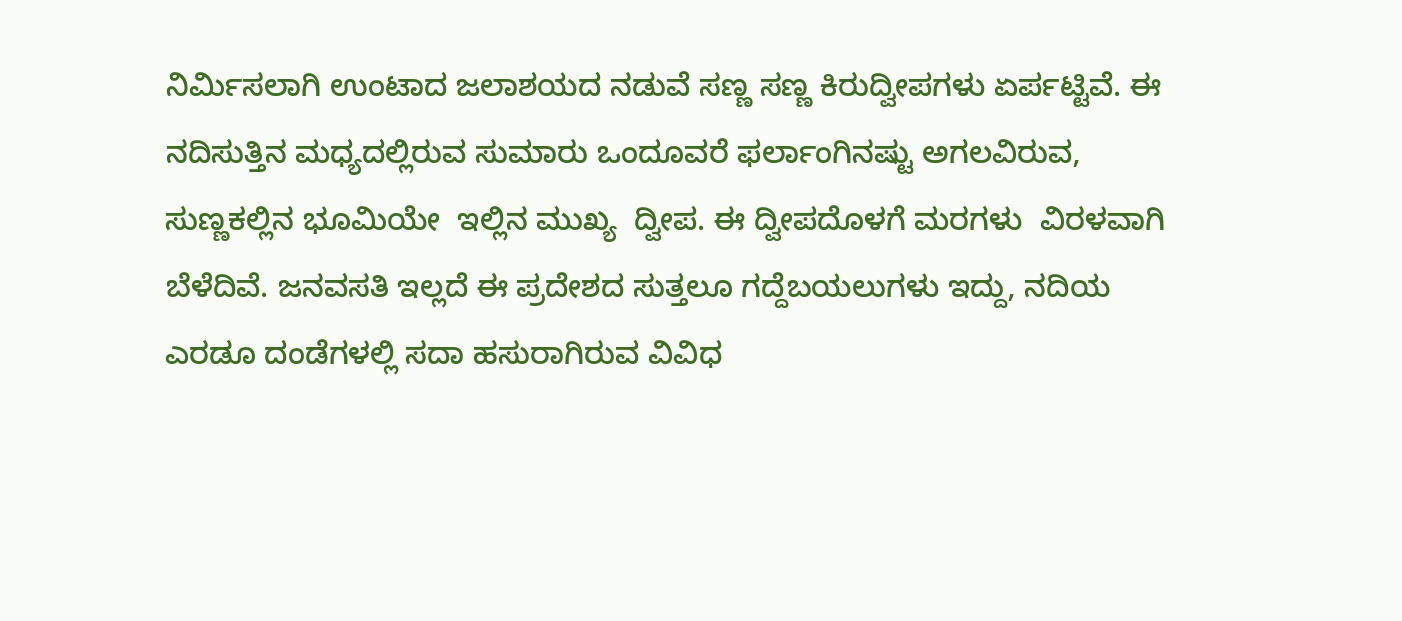ನಿರ್ಮಿಸಲಾಗಿ ಉಂಟಾದ ಜಲಾಶಯದ ನಡುವೆ ಸಣ್ಣ ಸಣ್ಣ ಕಿರುದ್ವೀಪಗಳು ಏರ್ಪಟ್ಟಿವೆ. ಈ ನದಿಸುತ್ತಿನ ಮಧ್ಯದಲ್ಲಿರುವ ಸುಮಾರು ಒಂದೂವರೆ ಫರ್ಲಾಂಗಿನಷ್ಟು ಅಗಲವಿರುವ, ಸುಣ್ಣಕಲ್ಲಿನ ಭೂಮಿಯೇ  ಇಲ್ಲಿನ ಮುಖ್ಯ  ದ್ವೀಪ. ಈ ದ್ವೀಪದೊಳಗೆ ಮರಗಳು  ವಿರಳವಾಗಿ ಬೆಳೆದಿವೆ. ಜನವಸತಿ ಇಲ್ಲದೆ ಈ ಪ್ರದೇಶದ ಸುತ್ತಲೂ ಗದ್ದೆಬಯಲುಗಳು ಇದ್ದು, ನದಿಯ ಎರಡೂ ದಂಡೆಗಳಲ್ಲಿ ಸದಾ ಹಸುರಾಗಿರುವ ವಿವಿಧ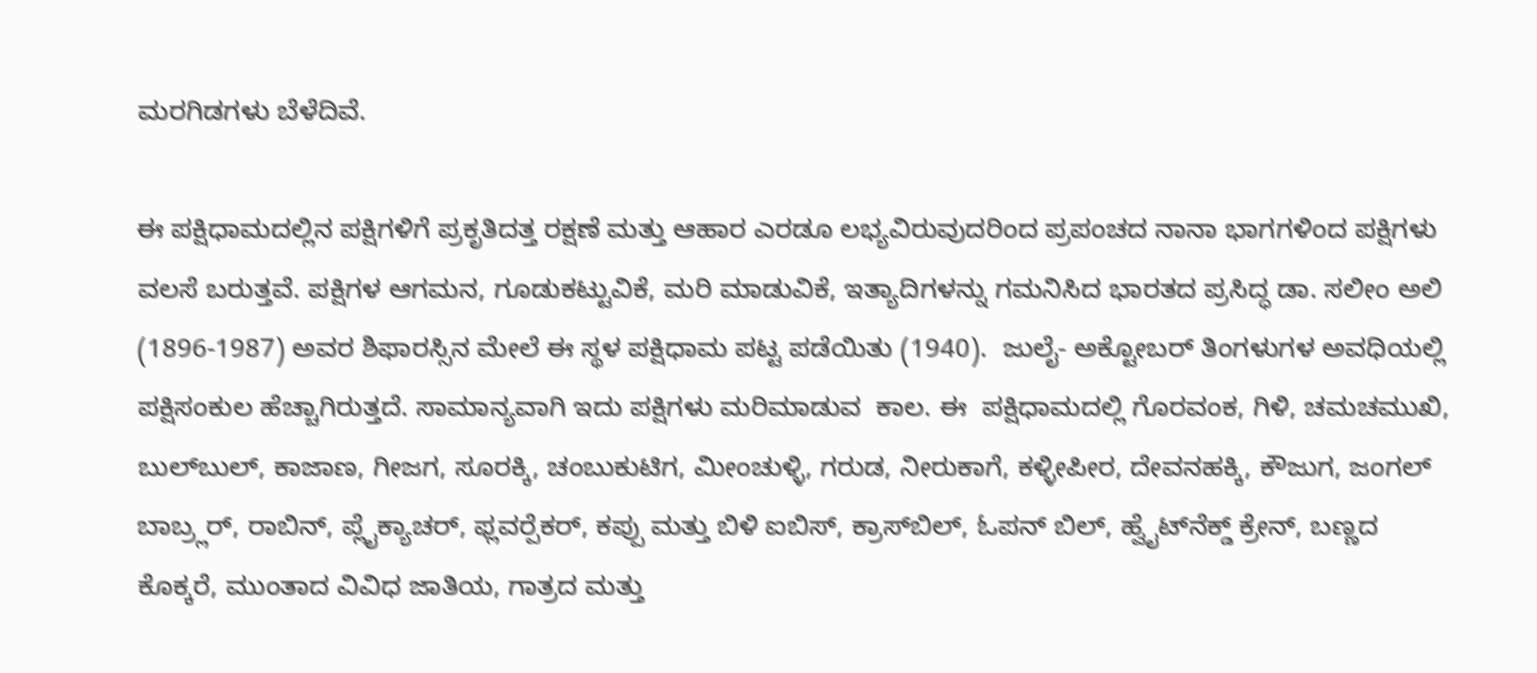ಮರಗಿಡಗಳು ಬೆಳೆದಿವೆ.

ಈ ಪಕ್ಷಿಧಾಮದಲ್ಲಿನ ಪಕ್ಷಿಗಳಿಗೆ ಪ್ರಕೃತಿದತ್ತ ರಕ್ಷಣೆ ಮತ್ತು ಆಹಾರ ಎರಡೂ ಲಭ್ಯವಿರುವುದರಿಂದ ಪ್ರಪಂಚದ ನಾನಾ ಭಾಗಗಳಿಂದ ಪಕ್ಷಿಗಳು ವಲಸೆ ಬರುತ್ತವೆ. ಪಕ್ಷಿಗಳ ಆಗಮನ, ಗೂಡುಕಟ್ಟುವಿಕೆ, ಮರಿ ಮಾಡುವಿಕೆ, ಇತ್ಯಾದಿಗಳನ್ನು ಗಮನಿಸಿದ ಭಾರತದ ಪ್ರಸಿದ್ಧ ಡಾ. ಸಲೀಂ ಅಲಿ (1896-1987) ಅವರ ಶಿಫಾರಸ್ಸಿನ ಮೇಲೆ ಈ ಸ್ಥಳ ಪಕ್ಷಿಧಾಮ ಪಟ್ಟ ಪಡೆಯಿತು (1940).  ಜುಲೈ- ಅಕ್ಟೋಬರ್ ತಿಂಗಳುಗಳ ಅವಧಿಯಲ್ಲಿ ಪಕ್ಷಿಸಂಕುಲ ಹೆಚ್ಚಾಗಿರುತ್ತದೆ. ಸಾಮಾನ್ಯವಾಗಿ ಇದು ಪಕ್ಷಿಗಳು ಮರಿಮಾಡುವ  ಕಾಲ. ಈ  ಪಕ್ಷಿಧಾಮದಲ್ಲಿ ಗೊರವಂಕ, ಗಿಳಿ, ಚಮಚಮುಖಿ, ಬುಲ್‍ಬುಲ್, ಕಾಜಾಣ, ಗೀಜಗ, ಸೂರಕ್ಕಿ, ಚಂಬುಕುಟಿಗ, ಮೀಂಚುಳ್ಳಿ, ಗರುಡ, ನೀರುಕಾಗೆ, ಕಳ್ಳೀಪೀರ, ದೇವನಹಕ್ಕಿ, ಕೌಜುಗ, ಜಂಗಲ್ ಬಾಬ್ರ್ಲರ್, ರಾಬಿನ್, ಪ್ಲೈಕ್ಯಾಚರ್, ಫ್ಲವರ್‍ಪೆಕರ್, ಕಪ್ಪು ಮತ್ತು ಬಿಳಿ ಐಬಿಸ್, ಕ್ರಾಸ್‍ಬಿಲ್, ಓಪನ್ ಬಿಲ್, ಹ್ವೈಟ್‍ನೆಕ್ಡ್ ಕ್ರೇನ್, ಬಣ್ಣದ ಕೊಕ್ಕರೆ, ಮುಂತಾದ ವಿವಿಧ ಜಾತಿಯ, ಗಾತ್ರದ ಮತ್ತು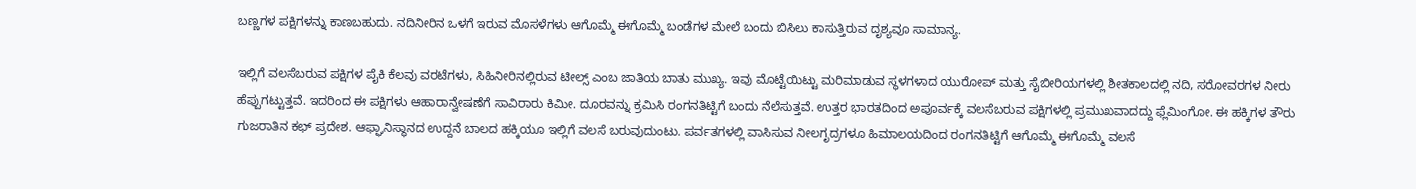ಬಣ್ಣಗಳ ಪಕ್ಷಿಗಳನ್ನು ಕಾಣಬಹುದು. ನದಿನೀರಿನ ಒಳಗೆ ಇರುವ ಮೊಸಳೆಗಳು ಆಗೊಮ್ಮೆ ಈಗೊಮ್ಮೆ ಬಂಡೆಗಳ ಮೇಲೆ ಬಂದು ಬಿಸಿಲು ಕಾಸುತ್ತಿರುವ ದೃಶ್ಯವೂ ಸಾಮಾನ್ಯ.

ಇಲ್ಲಿಗೆ ವಲಸೆಬರುವ ಪಕ್ಷಿಗಳ ಪೈಕಿ ಕೆಲವು ವರಟೆಗಳು, ಸಿಹಿನೀರಿನಲ್ಲಿರುವ ಟೀಲ್ಸ್ ಎಂಬ ಜಾತಿಯ ಬಾತು ಮುಖ್ಯ. ಇವು ಮೊಟ್ಟೆಯಿಟ್ಟು ಮರಿಮಾಡುವ ಸ್ಥಳಗಳಾದ ಯುರೋಪ್ ಮತ್ತು ಸೈಬೀರಿಯಗಳಲ್ಲಿ ಶೀತಕಾಲದಲ್ಲಿ ನದಿ, ಸರೋವರಗಳ ನೀರು ಹೆಪ್ಪುಗಟ್ಟುತ್ತವೆ. ಇದರಿಂದ ಈ ಪಕ್ಷಿಗಳು ಆಹಾರಾನ್ವೇಷಣೆಗೆ ಸಾವಿರಾರು ಕಿಮೀ. ದೂರವನ್ನು ಕ್ರಮಿಸಿ ರಂಗನತಿಟ್ಟಿಗೆ ಬಂದು ನೆಲೆಸುತ್ತವೆ. ಉತ್ತರ ಭಾರತದಿಂದ ಅಪೂರ್ವಕ್ಕೆ ವಲಸೆಬರುವ ಪಕ್ಷಿಗಳಲ್ಲಿ ಪ್ರಮುಖವಾದದ್ದು ಫ್ಲೆಮಿಂಗೋ. ಈ ಹಕ್ಕಿಗಳ ತೌರು ಗುಜರಾತಿನ ಕಛ್ ಪ್ರದೇಶ. ಆಫ್ಘಾನಿಸ್ಥಾನದ ಉದ್ದನೆ ಬಾಲದ ಹಕ್ಕಿಯೂ ಇಲ್ಲಿಗೆ ವಲಸೆ ಬರುವುದುಂಟು. ಪರ್ವತಗಳಲ್ಲಿ ವಾಸಿಸುವ ನೀಲಗೃದ್ರಗಳೂ ಹಿಮಾಲಯದಿಂದ ರಂಗನತಿಟ್ಟಿಗೆ ಆಗೊಮ್ಮೆ ಈಗೊಮ್ಮೆ ವಲಸೆ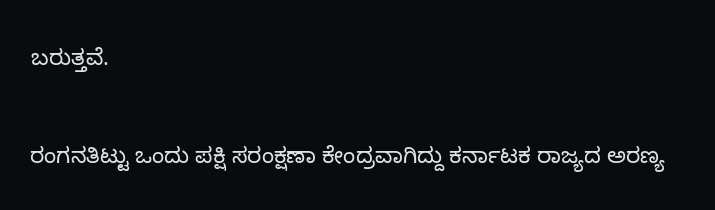ಬರುತ್ತವೆ.

ರಂಗನತಿಟ್ಟು ಒಂದು ಪಕ್ಷಿ ಸರಂಕ್ಷಣಾ ಕೇಂದ್ರವಾಗಿದ್ದು ಕರ್ನಾಟಕ ರಾಜ್ಯದ ಅರಣ್ಯ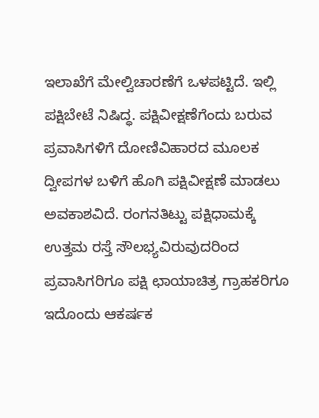ಇಲಾಖೆಗೆ ಮೇಲ್ವಿಚಾರಣೆಗೆ ಒಳಪಟ್ಟಿದೆ. ಇಲ್ಲಿ ಪಕ್ಷಿಬೇಟೆ ನಿಷಿದ್ಧ. ಪಕ್ಷಿವೀಕ್ಷಣೆಗೆಂದು ಬರುವ ಪ್ರವಾಸಿಗಳಿಗೆ ದೋಣಿವಿಹಾರದ ಮೂಲಕ ದ್ವೀಪಗಳ ಬಳಿಗೆ ಹೊಗಿ ಪಕ್ಷಿವೀಕ್ಷಣೆ ಮಾಡಲು ಅವಕಾಶವಿದೆ. ರಂಗನತಿಟ್ಟು ಪಕ್ಷಿಧಾಮಕ್ಕೆ ಉತ್ತಮ ರಸ್ತೆ ಸೌಲಭ್ಯವಿರುವುದರಿಂದ ಪ್ರವಾಸಿಗರಿಗೂ ಪಕ್ಷಿ ಛಾಯಾಚಿತ್ರ ಗ್ರಾಹಕರಿಗೂ ಇದೊಂದು ಆಕರ್ಷಕ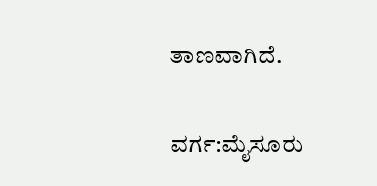ತಾಣವಾಗಿದೆ.

ವರ್ಗ:ಮೈಸೂರು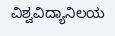ವಿಶ್ವವಿದ್ಯಾನಿಲಯ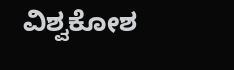ವಿಶ್ವಕೋಶ